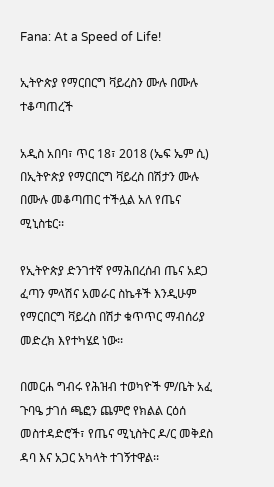Fana: At a Speed of Life!

ኢትዮጵያ የማርበርግ ቫይረስን ሙሉ በሙሉ ተቆጣጠረች

አዲስ አበባ፣ ጥር 18፣ 2018 (ኤፍ ኤም ሲ) በኢትዮጵያ የማርበርግ ቫይረስ በሽታን ሙሉ በሙሉ መቆጣጠር ተችሏል አለ የጤና ሚኒስቴር፡፡

የኢትዮጵያ ድንገተኛ የማሕበረሰብ ጤና አደጋ ፈጣን ምላሽና አመራር ስኬቶች እንዲሁም የማርበርግ ቫይረስ በሽታ ቁጥጥር ማብሰሪያ መድረክ እየተካሄደ ነው፡፡

በመርሐ ግብሩ የሕዝብ ተወካዮች ም/ቤት አፈ ጉባዔ ታገሰ ጫፎን ጨምሮ የክልል ርዕሰ መስተዳድሮች፣ የጤና ሚኒስትር ዶ/ር መቅደስ ዳባ እና አጋር አካላት ተገኝተዋል፡፡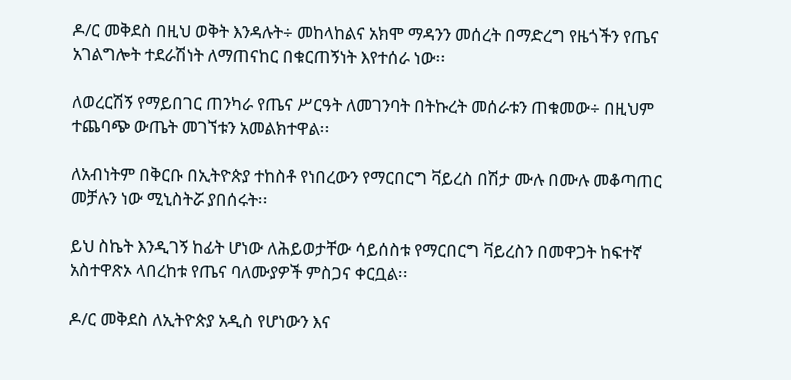ዶ/ር መቅደስ በዚህ ወቅት እንዳሉት÷ መከላከልና አክሞ ማዳንን መሰረት በማድረግ የዜጎችን የጤና አገልግሎት ተደራሽነት ለማጠናከር በቁርጠኝነት እየተሰራ ነው፡፡

ለወረርሽኝ የማይበገር ጠንካራ የጤና ሥርዓት ለመገንባት በትኩረት መሰራቱን ጠቁመው÷ በዚህም ተጨባጭ ውጤት መገኘቱን አመልክተዋል፡፡

ለአብነትም በቅርቡ በኢትዮጵያ ተከስቶ የነበረውን የማርበርግ ቫይረስ በሽታ ሙሉ በሙሉ መቆጣጠር መቻሉን ነው ሚኒስትሯ ያበሰሩት፡፡

ይህ ስኬት እንዲገኝ ከፊት ሆነው ለሕይወታቸው ሳይሰስቱ የማርበርግ ቫይረስን በመዋጋት ከፍተኛ አስተዋጽኦ ላበረከቱ የጤና ባለሙያዎች ምስጋና ቀርቧል፡፡

ዶ/ር መቅደስ ለኢትዮጵያ አዲስ የሆነውን እና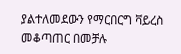ያልተለመደውን የማርበርግ ቫይረስ መቆጣጠር በመቻሉ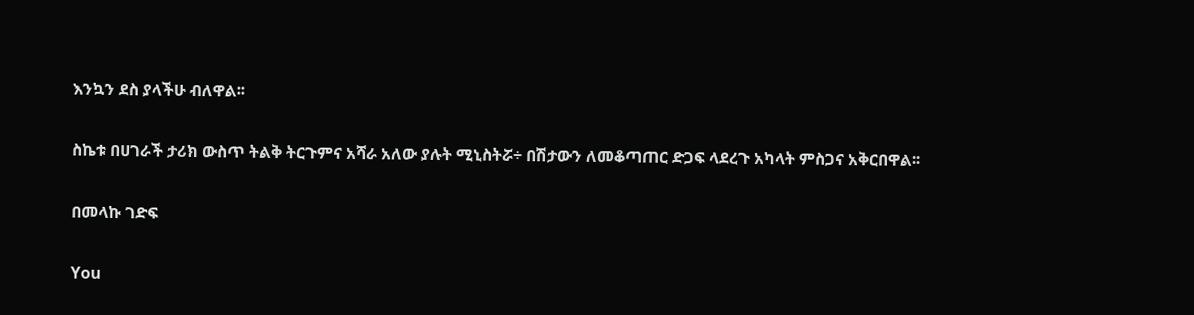እንኳን ደስ ያላችሁ ብለዋል፡፡

ስኬቱ በሀገራች ታሪክ ውስጥ ትልቅ ትርጉምና አሻራ አለው ያሉት ሚኒስትሯ÷ በሽታውን ለመቆጣጠር ድጋፍ ላደረጉ አካላት ምስጋና አቅርበዋል፡፡

በመላኩ ገድፍ

You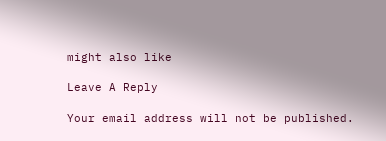might also like

Leave A Reply

Your email address will not be published.